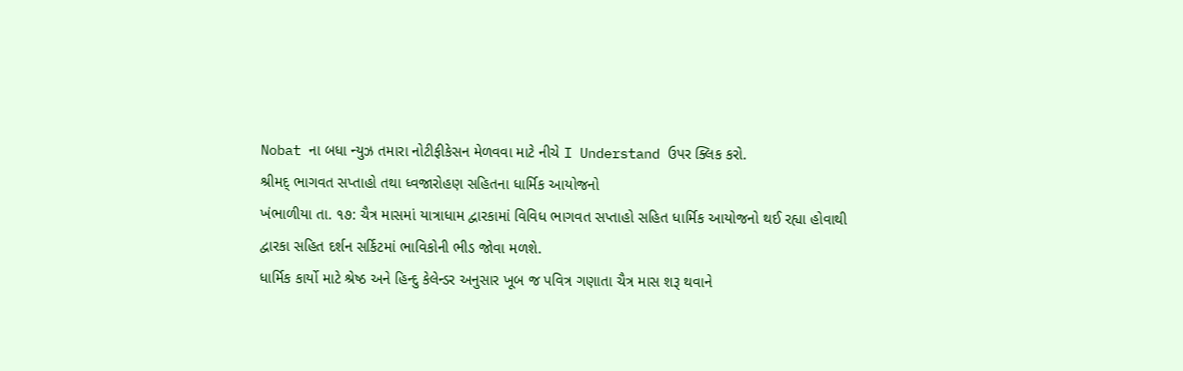Nobat ના બધા ન્યુઝ તમારા નોટીફીકેસન મેળવવા માટે નીચે I Understand ઉપર ક્લિક કરો.
શ્રીમદ્ ભાગવત સપ્તાહો તથા ધ્વજારોહણ સહિતના ધાર્મિક આયોજનો
ખંભાળીયા તા. ૧૭: ચૈત્ર માસમાં યાત્રાધામ દ્વારકામાં વિવિધ ભાગવત સપ્તાહો સહિત ધાર્મિક આયોજનો થઈ રહ્યા હોવાથી દ્વારકા સહિત દર્શન સર્કિટમાં ભાવિકોની ભીડ જોવા મળશે.
ધાર્મિક કાર્યો માટે શ્રેષ્ઠ અને હિન્દુ કેલેન્ડર અનુસાર ખૂબ જ પવિત્ર ગણાતા ચૈત્ર માસ શરૂ થવાને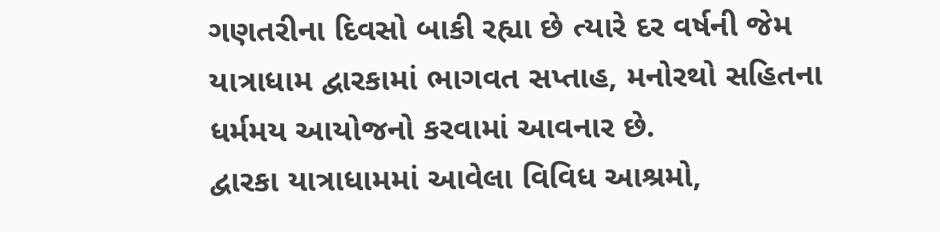ગણતરીના દિવસો બાકી રહ્યા છે ત્યારે દર વર્ષની જેમ યાત્રાધામ દ્વારકામાં ભાગવત સપ્તાહ, મનોરથો સહિતના ધર્મમય આયોજનો કરવામાં આવનાર છે.
દ્વારકા યાત્રાધામમાં આવેલા વિવિધ આશ્રમો,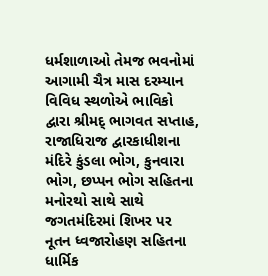ધર્મશાળાઓ તેમજ ભવનોમાં આગામી ચૈત્ર માસ દરમ્યાન વિવિધ સ્થળોએ ભાવિકો દ્વારા શ્રીમદ્ ભાગવત સપ્તાહ, રાજાધિરાજ દ્વારકાધીશના મંદિરે કુંડલા ભોગ, કુનવારા ભોગ, છપ્પન ભોગ સહિતના મનોરથો સાથે સાથે જગતમંદિરમાં શિખર પર નૂતન ધ્વજારોહણ સહિતના ધાર્મિક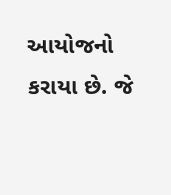આયોજનો કરાયા છે. જે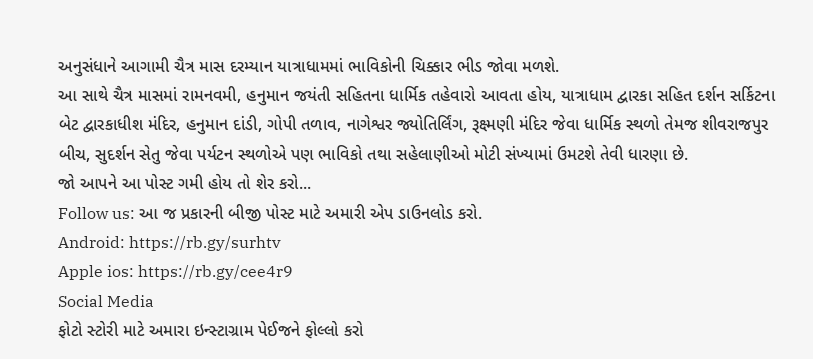અનુસંધાને આગામી ચૈત્ર માસ દરમ્યાન યાત્રાધામમાં ભાવિકોની ચિક્કાર ભીડ જોવા મળશે.
આ સાથે ચૈત્ર માસમાં રામનવમી, હનુમાન જયંતી સહિતના ધાર્મિક તહેવારો આવતા હોય, યાત્રાધામ દ્વારકા સહિત દર્શન સર્કિટના બેટ દ્વારકાધીશ મંદિર, હનુમાન દાંડી, ગોપી તળાવ, નાગેશ્વર જ્યોતિર્લિંગ, રૂક્ષ્મણી મંદિર જેવા ધાર્મિક સ્થળો તેમજ શીવરાજપુર બીચ, સુદર્શન સેતુ જેવા પર્યટન સ્થળોએ પણ ભાવિકો તથા સહેલાણીઓ મોટી સંખ્યામાં ઉમટશે તેવી ધારણા છે.
જો આપને આ પોસ્ટ ગમી હોય તો શેર કરો...
Follow us: આ જ પ્રકારની બીજી પોસ્ટ માટે અમારી એપ ડાઉનલોડ કરો.
Android: https://rb.gy/surhtv
Apple ios: https://rb.gy/cee4r9
Social Media
ફોટો સ્ટોરી માટે અમારા ઇન્સ્ટાગ્રામ પેઈજને ફોલ્લો કરો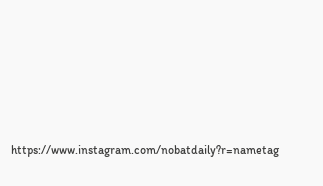https://www.instagram.com/nobatdaily?r=nametag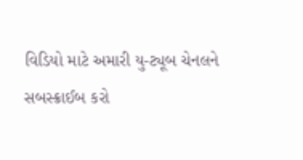વિડિયો માટે અમારી યુ-ટ્યૂબ ચેનલને સબસ્ક્રાઈબ કરો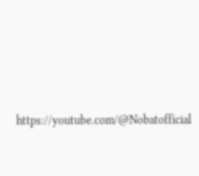https://youtube.com/@Nobatofficial